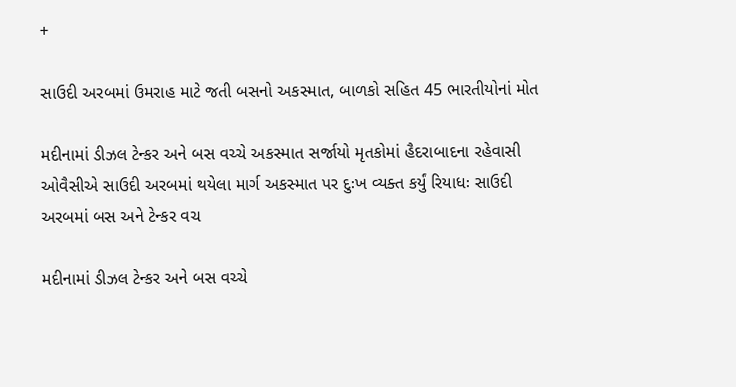+

સાઉદી અરબમાં ઉમરાહ માટે જતી બસનો અકસ્માત, બાળકો સહિત 45 ભારતીયોનાં મોત

મદીનામાં ડીઝલ ટેન્કર અને બસ વચ્ચે અકસ્માત સર્જાયો મૃતકોમાં હૈદરાબાદના રહેવાસી ઓવૈસીએ સાઉદી અરબમાં થયેલા માર્ગ અકસ્માત પર દુઃખ વ્યક્ત કર્યું રિયાધઃ સાઉદી અરબમાં બસ અને ટેન્કર વચ

મદીનામાં ડીઝલ ટેન્કર અને બસ વચ્ચે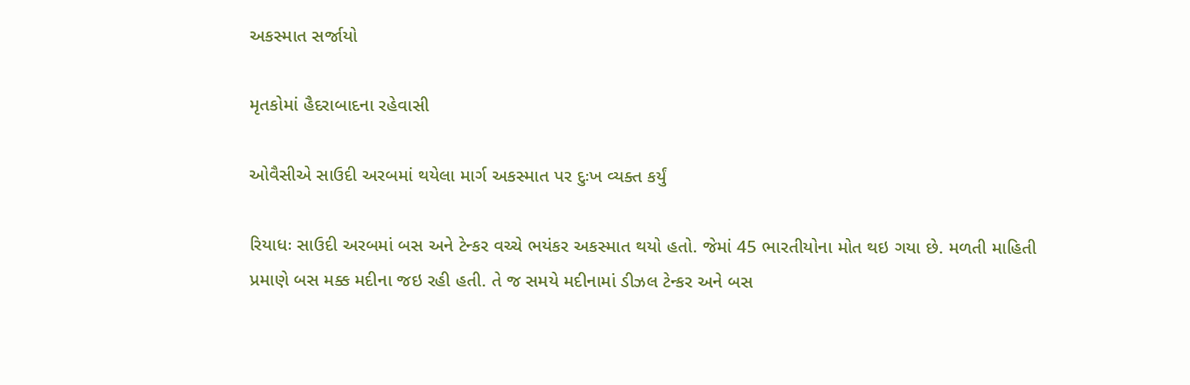અકસ્માત સર્જાયો

મૃતકોમાં હૈદરાબાદના રહેવાસી

ઓવૈસીએ સાઉદી અરબમાં થયેલા માર્ગ અકસ્માત પર દુઃખ વ્યક્ત કર્યું

રિયાધઃ સાઉદી અરબમાં બસ અને ટેન્કર વચ્ચે ભયંકર અકસ્માત થયો હતો. જેમાં 45 ભારતીયોના મોત થઇ ગયા છે. મળતી માહિતી પ્રમાણે બસ મક્ક મદીના જઇ રહી હતી. તે જ સમયે મદીનામાં ડીઝલ ટેન્કર અને બસ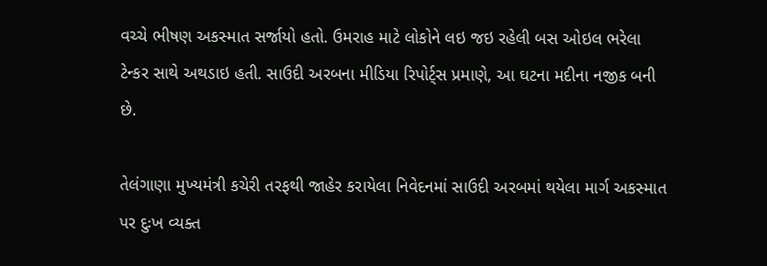વચ્ચે ભીષણ અકસ્માત સર્જાયો હતો. ઉમરાહ માટે લોકોને લઇ જઇ રહેલી બસ ઓઇલ ભરેલા ટેન્કર સાથે અથડાઇ હતી. સાઉદી અરબના મીડિયા રિપોર્ટ્સ પ્રમાણે, આ ઘટના મદીના નજીક બની છે.

તેલંગાણા મુખ્યમંત્રી કચેરી તરફથી જાહેર કરાયેલા નિવેદનમાં સાઉદી અરબમાં થયેલા માર્ગ અકસ્માત પર દુઃખ વ્યક્ત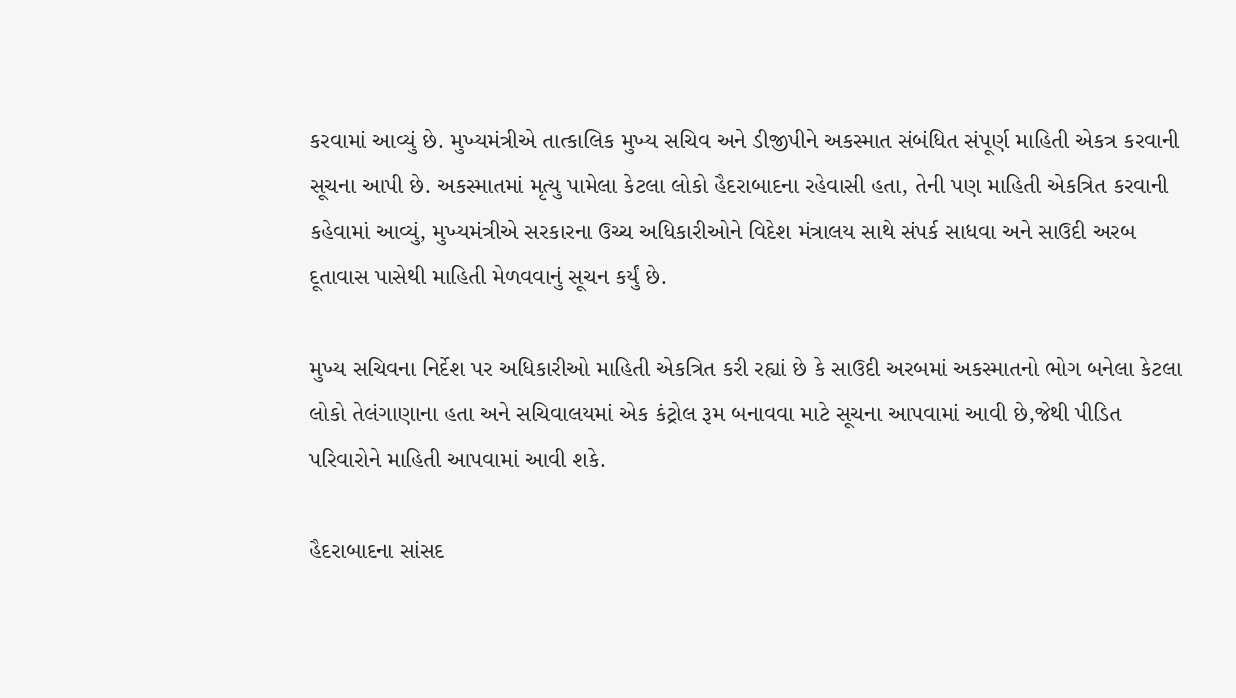કરવામાં આવ્યું છે. મુખ્યમંત્રીએ તાત્કાલિક મુખ્ય સચિવ અને ડીજીપીને અકસ્માત સંબંધિત સંપૂર્ણ માહિતી એકત્ર કરવાની સૂચના આપી છે. અકસ્માતમાં મૃત્યુ પામેલા કેટલા લોકો હૈદરાબાદના રહેવાસી હતા, તેની પણ માહિતી એકત્રિત કરવાની કહેવામાં આવ્યું, મુખ્યમંત્રીએ સરકારના ઉચ્ચ અધિકારીઓને વિદેશ મંત્રાલય સાથે સંપર્ક સાધવા અને સાઉદી અરબ દૂતાવાસ પાસેથી માહિતી મેળવવાનું સૂચન કર્યું છે.

મુખ્ય સચિવના નિર્દેશ પર અધિકારીઓ માહિતી એકત્રિત કરી રહ્યાં છે કે સાઉદી અરબમાં અકસ્માતનો ભોગ બનેલા કેટલા લોકો તેલંગાણાના હતા અને સચિવાલયમાં એક કંટ્રોલ રૂમ બનાવવા માટે સૂચના આપવામાં આવી છે,જેથી પીડિત પરિવારોને માહિતી આપવામાં આવી શકે.

હૈદરાબાદના સાંસદ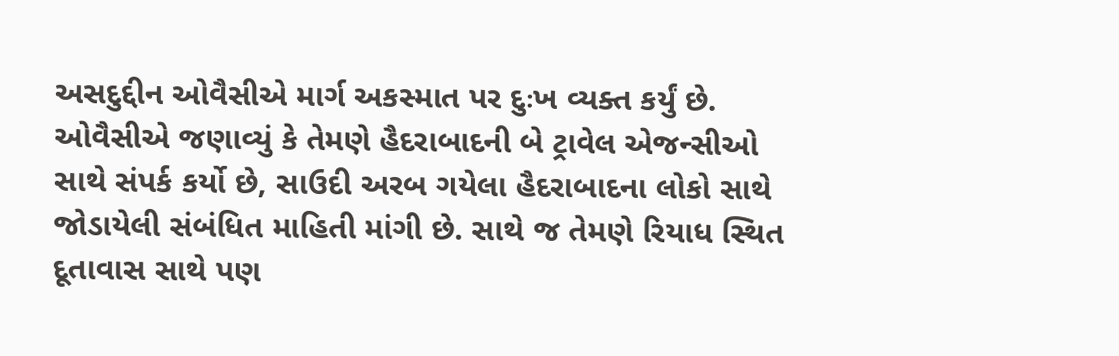અસદુદ્દીન ઓવૈસીએ માર્ગ અકસ્માત પર દુઃખ વ્યક્ત કર્યું છે. ઓવૈસીએ જણાવ્યું કે તેમણે હૈદરાબાદની બે ટ્રાવેલ એજન્સીઓ સાથે સંપર્ક કર્યો છે, સાઉદી અરબ ગયેલા હૈદરાબાદના લોકો સાથે જોડાયેલી સંબંધિત માહિતી માંગી છે. સાથે જ તેમણે રિયાધ સ્થિત દૂતાવાસ સાથે પણ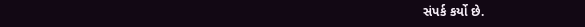સંપર્ક કર્યો છે.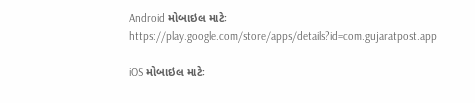Android મોબાઇલ માટેઃ https://play.google.com/store/apps/details?id=com.gujaratpost.app

iOS મોબાઇલ માટેઃ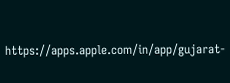https://apps.apple.com/in/app/gujarat-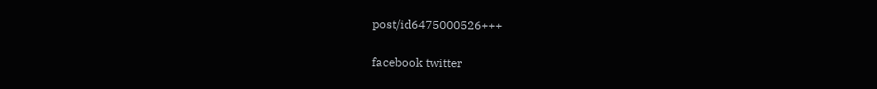post/id6475000526+++

facebook twitter